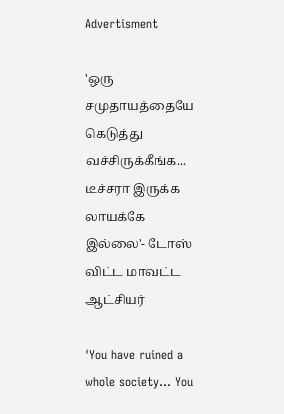Advertisment

'ஒரு சமுதாயத்தையே கெடுத்து வச்சிருக்கீங்க... டீச்சரா இருக்க லாயக்கே இல்லை'- டோஸ் விட்ட மாவட்ட ஆட்சியர்

'You have ruined a whole society... You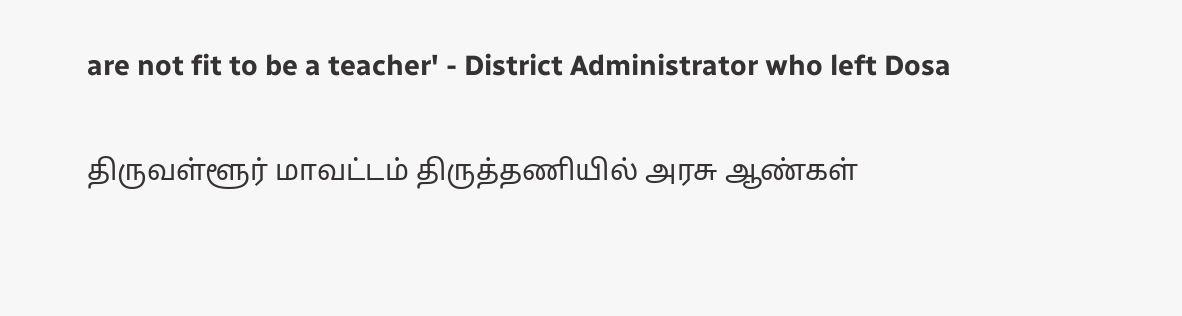are not fit to be a teacher' - District Administrator who left Dosa

திருவள்ளூர் மாவட்டம் திருத்தணியில் அரசு ஆண்கள்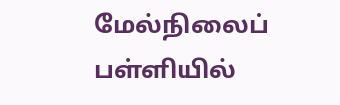மேல்நிலைப் பள்ளியில்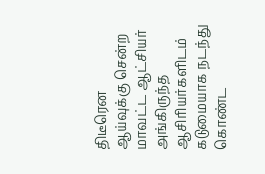திடீரென ஆய்வுக்கு சென்ற மாவட்ட ஆட்சியர் அங்கிருந்த ஆசிரியர்களிடம் கடுமையாக நடந்து கொண்ட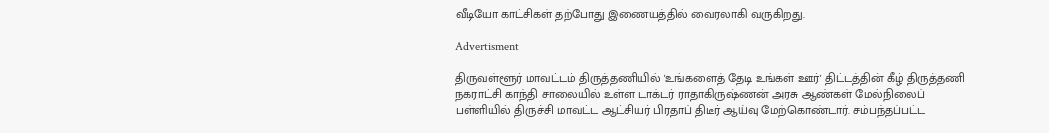வீடியோ காட்சிகள் தற்போது இணையத்தில் வைரலாகி வருகிறது.

Advertisment

திருவள்ளூர் மாவட்டம் திருத்தணியில் 'உங்களைத் தேடி உங்கள் ஊர்' திட்டத்தின் கீழ் திருத்தணி நகராட்சி காந்தி சாலையில் உள்ள டாக்டர் ராதாகிருஷ்ணன் அரசு ஆண்கள் மேல்நிலைப் பள்ளியில் திருச்சி மாவட்ட ஆட்சியர் பிரதாப் திடீர் ஆய்வு மேற்கொண்டார். சம்பந்தப்பட்ட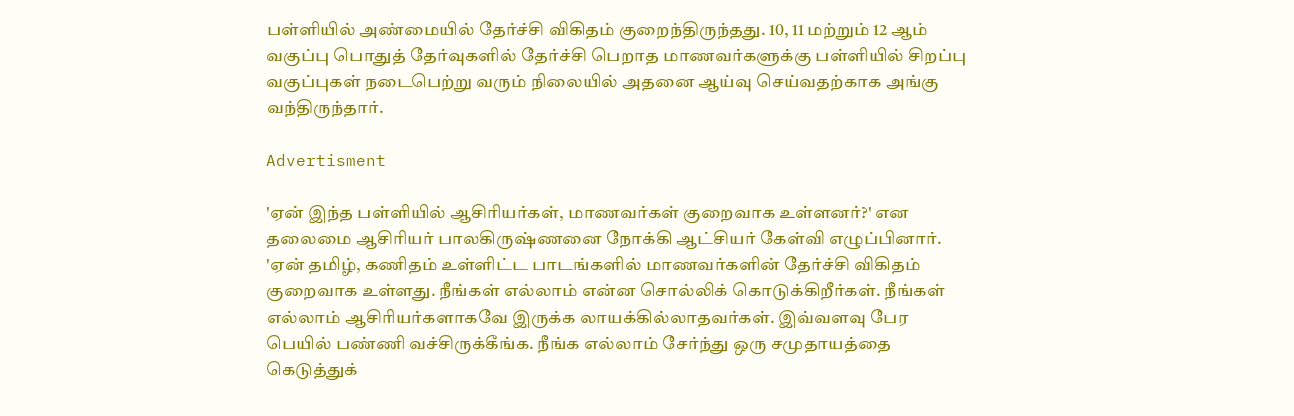பள்ளியில் அண்மையில் தேர்ச்சி விகிதம் குறைந்திருந்தது. 10, 11 மற்றும் 12 ஆம் வகுப்பு பொதுத் தேர்வுகளில் தேர்ச்சி பெறாத மாணவர்களுக்கு பள்ளியில் சிறப்பு வகுப்புகள் நடைபெற்று வரும் நிலையில் அதனை ஆய்வு செய்வதற்காக அங்கு வந்திருந்தார்.

Advertisment

'ஏன் இந்த பள்ளியில் ஆசிரியர்கள், மாணவர்கள் குறைவாக உள்ளனர்?' என தலைமை ஆசிரியர் பாலகிருஷ்ணனை நோக்கி ஆட்சியர் கேள்வி எழுப்பினார். 'ஏன் தமிழ், கணிதம் உள்ளிட்ட பாடங்களில் மாணவர்களின் தேர்ச்சி விகிதம் குறைவாக உள்ளது. நீங்கள் எல்லாம் என்ன சொல்லிக் கொடுக்கிறீர்கள். நீங்கள் எல்லாம் ஆசிரியர்களாகவே இருக்க லாயக்கில்லாதவர்கள். இவ்வளவு பேர பெயில் பண்ணி வச்சிருக்கீங்க. நீங்க எல்லாம் சேர்ந்து ஒரு சமுதாயத்தை கெடுத்துக்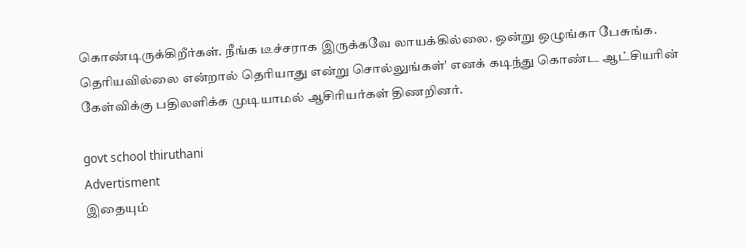கொண்டிருக்கிறீர்கள். நீங்க டீச்சராக இருக்கவே லாயக்கில்லை. ஒன்று ஒழுங்கா பேசுங்க. தெரியவில்லை என்றால் தெரியாது என்று சொல்லுங்கள்' எனக் கடிந்து கொண்ட ஆட்சியரின் கேள்விக்கு பதிலளிக்க முடியாமல் ஆசிரியர்கள் திணறினர்.

govt school thiruthani
Advertisment
இதையும்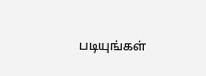படியுங்கள்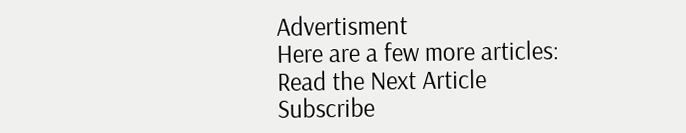Advertisment
Here are a few more articles:
Read the Next Article
Subscribe